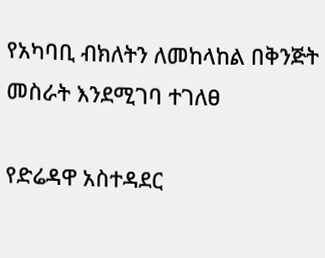የአካባቢ ብክለትን ለመከላከል በቅንጅት መስራት እንደሚገባ ተገለፀ

የድሬዳዋ አስተዳደር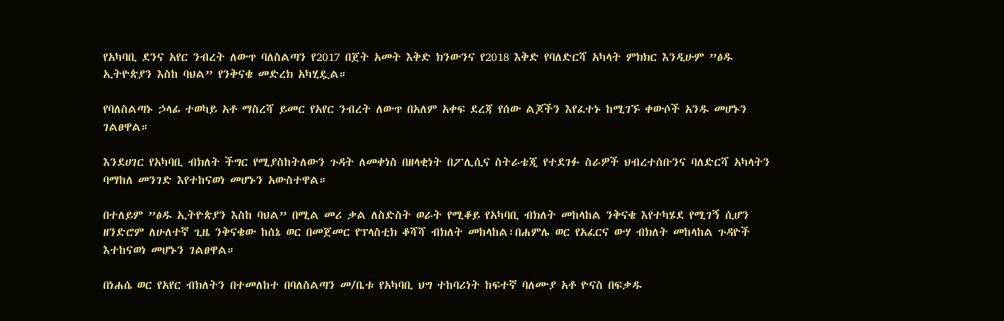የአካባቢ ደንና አየር ንብረት ለውጥ ባለስልጣን የ2017 በጀት አመት እቅድ ክንውንና የ2018 እቅድ የባለድርሻ አካላት ምክክር እንዲሁም ”ፅዱ ኢትዮጵያን እስከ ባህል” የንቅናቄ መድረክ አካሂዷል።

የባለስልጣኑ ኃላፊ ተወካይ አቶ ማስረሻ ይመር የአየር ንብረት ለውጥ በአለም አቀፍ ደረጃ የሰው ልጆችን እየፈተኑ ከሚገኙ ቀውሶች አንዱ መሆኑን ገልፀዋል።

እንደሀገር የአካባቢ ብክለት ችግር የሚያስከትለውን ጉዳት ለመቀነስ በዘላቂነት በፖሊሲና ስትራቴጂ የተደገፉ ስራዎች ህብረተሰቡንና ባለድርሻ አካላትን ባማከለ መንገድ እየተከናወነ መሆኑን አውስተዋል።

በተለይም ”ፅዱ ኢትዮጵያን እስከ ባህል” በሚል መሪ ቃል ለስድስት ወራት የሚቆይ የአካባቢ ብክለት መከላከል ንቅናቄ እየተካሄደ የሚገኝ ሲሆን ዘንድሮም ለሁለተኛ ጊዜ ንቅናቄው ከሰኔ ወር በመጀመር የፕላስቲክ ቆሻሻ ብክለት መከላከል፣በሐምሌ ወር የአፈርና ውሃ ብክለት መከላከል ጉዳዮች እተከናወነ መሆኑን ገልፀዋል።

በነሐሴ ወር የአየር ብክለትን በተመለከተ በባለስልጣን መ/ቤቱ የአካባቢ ህግ ተከባሪነት ከፍተኛ ባለሙያ አቶ ዮናስ በፍቃዱ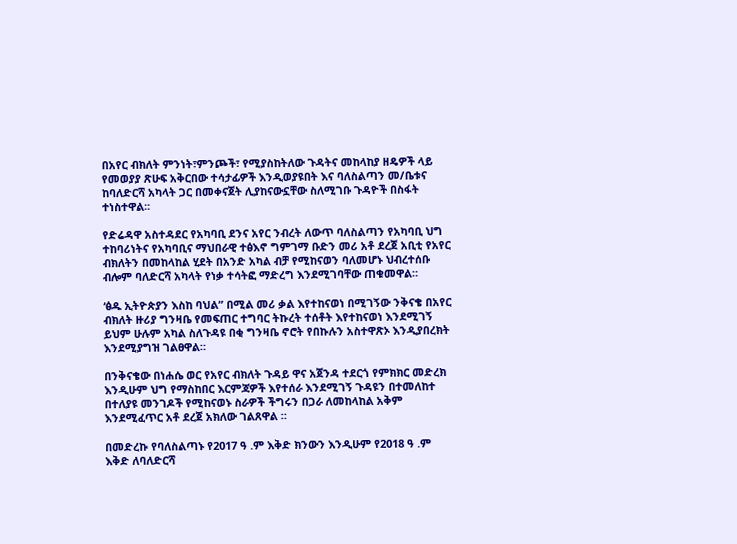በአየር ብክለት ምንነት፣ምንጮች፣ የሚያስከትለው ጉዳትና መከላከያ ዘዴዎች ላይ የመወያያ ጽሁፍ አቅርበው ተሳታፊዎች እንዲወያዩበት እና ባለስልጣን መ/ቤቱና ከባለድርሻ አካላት ጋር በመቀናጀት ሊያከናውኗቸው ስለሚገቡ ጉዳዮች በስፋት ተነስተዋል፡፡

የድሬዳዋ አስተዳደር የአካባቢ ደንና አየር ንብረት ለውጥ ባለስልጣን የአካባቢ ህግ ተከባሪነትና የአካባቢና ማህበራዊ ተፅእኖ ግምገማ ቡድን መሪ አቶ ደረጀ አቢቲ የአየር ብክለትን በመከላከል ሂደት በአንድ አካል ብቻ የሚከናወን ባለመሆኑ ህብረተሰቡ ብሎም ባለድርሻ አካላት የነቃ ተሳትፎ ማድረግ እንደሚገባቸው ጠቁመዋል።

‘ፅዱ ኢትዮጵያን እስከ ባህል” በሚል መሪ ቃል እየተከናወነ በሚገኝው ንቅናቄ በአየር ብክለት ዙሪያ ግንዛቤ የመፍጠር ተግባር ትኩረት ተሰቶት እየተከናወነ እንደሚገኝ ይህም ሁሉም አካል ስለጉዳዩ በቂ ግንዛቤ ኖሮት የበኩሉን አስተዋጽኦ እንዲያበረክት እንደሚያግዝ ገልፀዋል።

በንቅናቄው በነሐሴ ወር የአየር ብክለት ጉዳይ ዋና አጀንዳ ተደርጎ የምክክር መድረክ እንዲሁም ህግ የማስከበር እርምጃዎች እየተሰራ እንደሚገኝ ጉዳዩን በተመለከተ በተለያዩ መንገዶች የሚከናወኑ ስራዎች ችግሩን በጋራ ለመከላከል አቅም እንደሚፈጥር አቶ ደረጀ አክለው ገልጸዋል ።

በመድረኩ የባለስልጣኑ የ2017 ዓ .ም እቅድ ክንውን እንዲሁም የ2018 ዓ .ም እቅድ ለባለድርሻ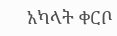አካላት ቀርቦ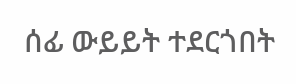ሰፊ ውይይት ተደርጎበት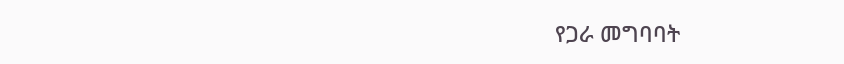የጋራ መግባባት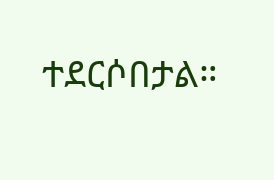ተደርሶበታል።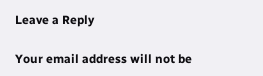Leave a Reply

Your email address will not be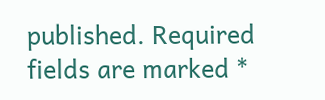published. Required fields are marked *